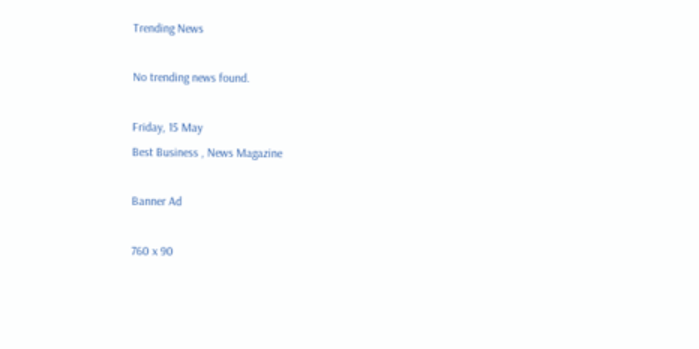Trending News

No trending news found.

Friday, 15 May
Best Business , News Magazine

Banner Ad

760 x 90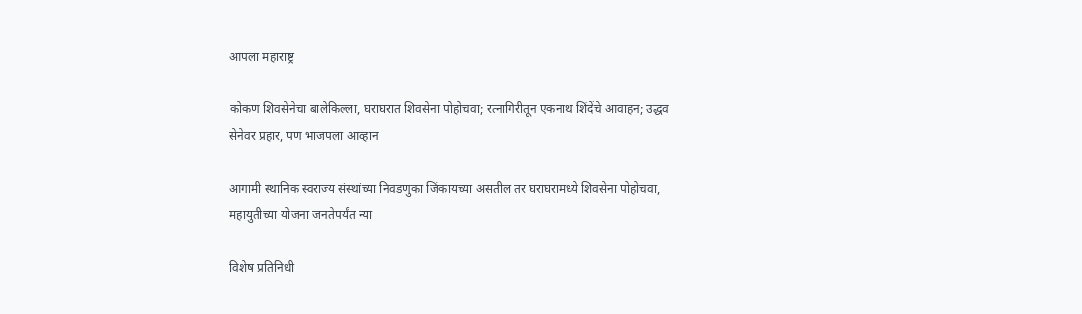आपला महाराष्ट्र

कोकण शिवसेनेचा बालेकिल्ला, घराघरात शिवसेना पोहोचवा; रत्नागिरीतून एकनाथ शिंदेंचे आवाहन; उद्धव सेनेवर प्रहार, पण भाजपला आव्हान

आगामी स्थानिक स्वराज्य संस्थांच्या निवडणुका जिंकायच्या असतील तर घराघरामध्ये शिवसेना पोहोचवा, महायुतीच्या योजना जनतेपर्यंत न्या

विशेष प्रतिनिधी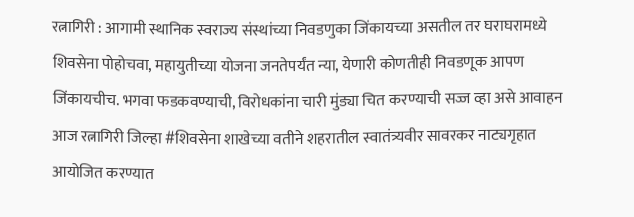रत्नागिरी : आगामी स्थानिक स्वराज्य संस्थांच्या निवडणुका जिंकायच्या असतील तर घराघरामध्ये शिवसेना पोहोचवा, महायुतीच्या योजना जनतेपर्यंत न्या, येणारी कोणतीही निवडणूक आपण जिंकायचीच. भगवा फडकवण्याची, विरोधकांना चारी मुंड्या चित करण्याची सज्ज व्हा असे आवाहन आज रत्नागिरी जिल्हा #शिवसेना शाखेच्या वतीने शहरातील स्वातंत्र्यवीर सावरकर नाट्यगृहात आयोजित करण्यात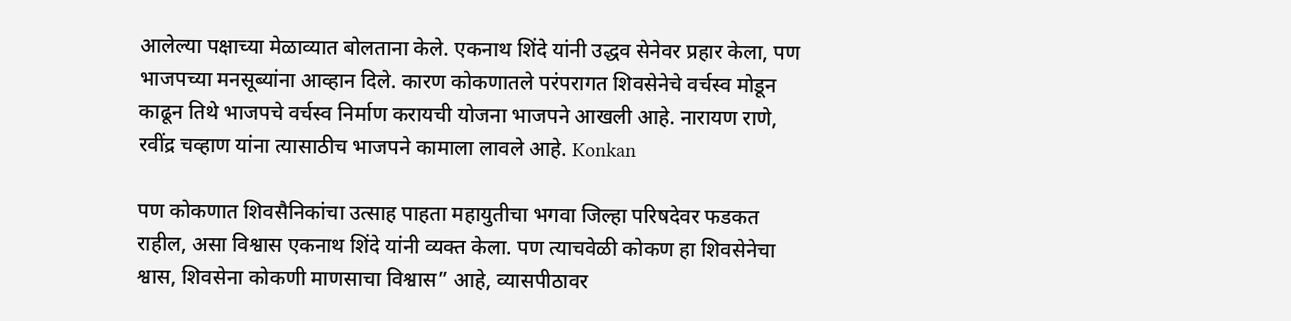आलेल्या पक्षाच्या मेळाव्यात बोलताना केले. एकनाथ शिंदे यांनी उद्धव सेनेवर प्रहार केला, पण भाजपच्या मनसूब्यांना आव्हान दिले. कारण कोकणातले परंपरागत शिवसेनेचे वर्चस्व मोडून काढून तिथे भाजपचे वर्चस्व निर्माण करायची योजना भाजपने आखली आहे. नारायण राणे, रवींद्र चव्हाण यांना त्यासाठीच भाजपने कामाला लावले आहे. Konkan

पण कोकणात शिवसैनिकांचा उत्साह पाहता महायुतीचा भगवा जिल्हा परिषदेवर फडकत राहील, असा विश्वास एकनाथ शिंदे यांनी व्यक्त केला. पण त्याचवेळी कोकण हा शिवसेनेचा श्वास, शिवसेना कोकणी माणसाचा विश्वास” आहे, व्यासपीठावर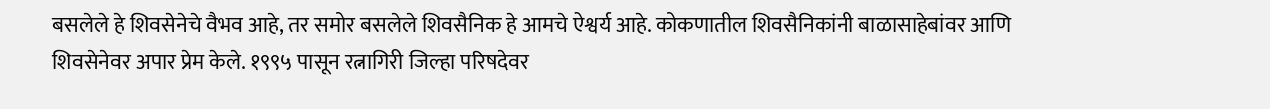बसलेले हे शिवसेनेचे वैभव आहे, तर समोर बसलेले शिवसैनिक हे आमचे ऐश्वर्य आहे. कोकणातील शिवसैनिकांनी बाळासाहेबांवर आणि शिवसेनेवर अपार प्रेम केले. १९९५ पासून रत्नागिरी जिल्हा परिषदेवर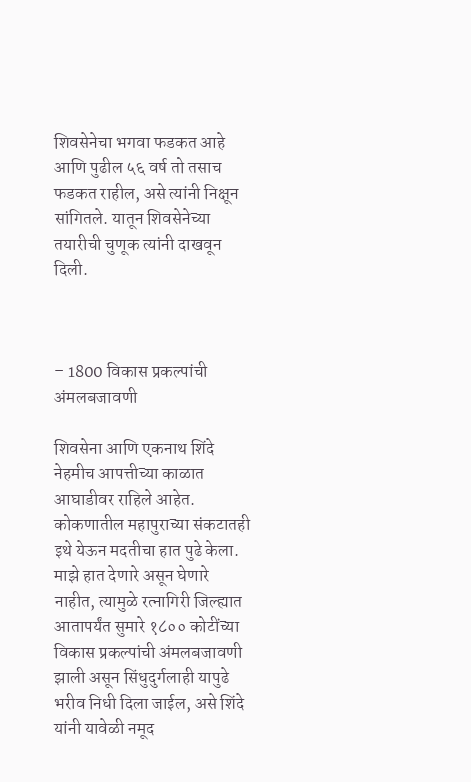शिवसेनेचा भगवा फडकत आहे आणि पुढील ५६ वर्ष तो तसाच फडकत राहील, असे त्यांनी निक्षून सांगितले. यातून शिवसेनेच्या तयारीची चुणूक त्यांनी दाखवून दिली.



– 1800 विकास प्रकल्पांची अंमलबजावणी

शिवसेना आणि एकनाथ शिंदे नेहमीच आपत्तीच्या काळात आघाडीवर राहिले आहेत. कोकणातील महापुराच्या संकटातही इथे येऊन मदतीचा हात पुढे केला. माझे हात देणारे असून घेणारे नाहीत, त्यामुळे रत्नागिरी जिल्ह्यात आतापर्यंत सुमारे १८०० कोटींच्या विकास प्रकल्पांची अंमलबजावणी झाली असून सिंधुदुर्गलाही यापुढे भरीव निधी दिला जाईल, असे शिंदे यांनी यावेळी नमूद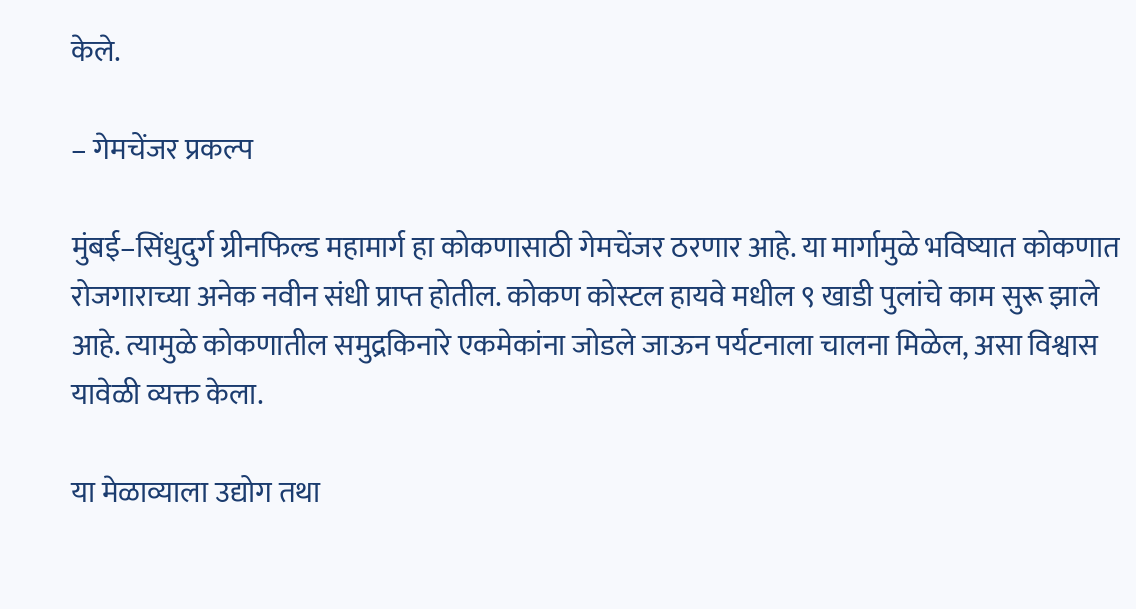केले.

– गेमचेंजर प्रकल्प

मुंबई–सिंधुदुर्ग ग्रीनफिल्ड महामार्ग हा कोकणासाठी गेमचेंजर ठरणार आहे. या मार्गामुळे भविष्यात कोकणात रोजगाराच्या अनेक नवीन संधी प्राप्त होतील. कोकण कोस्टल हायवे मधील ९ खाडी पुलांचे काम सुरू झाले आहे. त्यामुळे कोकणातील समुद्रकिनारे एकमेकांना जोडले जाऊन पर्यटनाला चालना मिळेल, असा विश्वास यावेळी व्यक्त केला.

या मेळाव्याला उद्योग तथा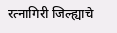रत्नागिरी जिल्ह्याचे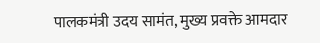पालकमंत्री उदय सामंत, मुख्य प्रवक्ते आमदार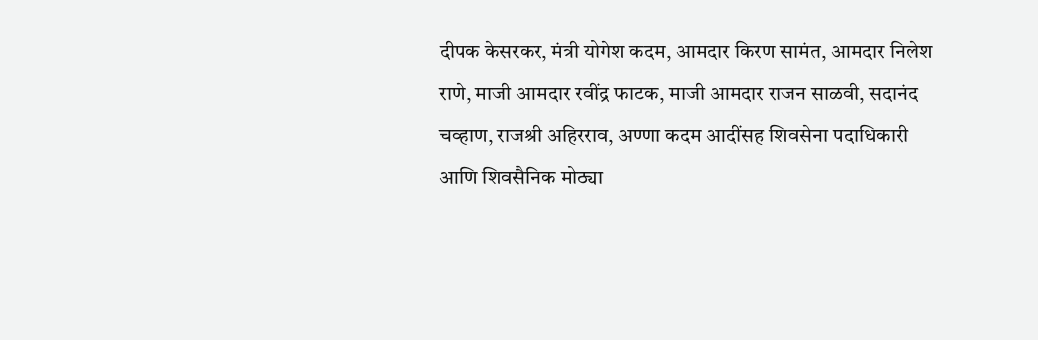दीपक केसरकर, मंत्री योगेश कदम, आमदार किरण सामंत, आमदार निलेश राणे, माजी आमदार रवींद्र फाटक, माजी आमदार राजन साळवी, सदानंद चव्हाण, राजश्री अहिरराव, अण्णा कदम आदींसह शिवसेना पदाधिकारी आणि शिवसैनिक मोठ्या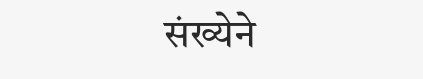संख्येने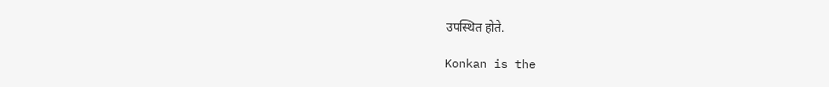उपस्थित होते.

Konkan is the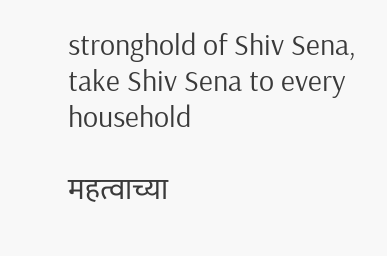stronghold of Shiv Sena, take Shiv Sena to every household

महत्वाच्या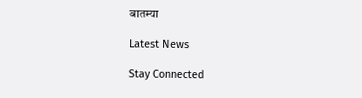बातम्या

Latest News

Stay Connected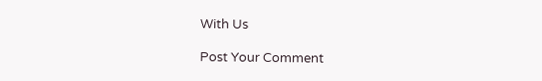With Us

Post Your Comment